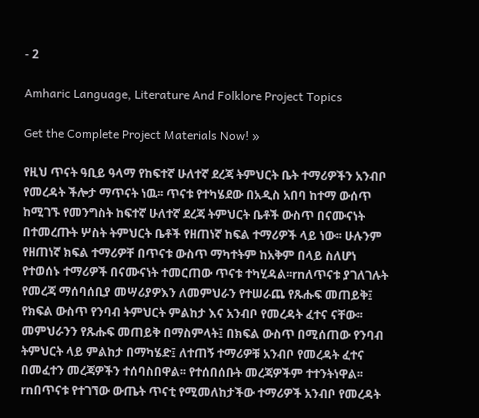- 2

Amharic Language, Literature And Folklore Project Topics

Get the Complete Project Materials Now! »

የዚህ ጥናት ዓቢይ ዓላማ የከፍተኛ ሁለተኛ ደረጃ ትምህርት ቤት ተማሪዎችን አንብቦ የመረዳት ችሎታ ማጥናት ነዉ፡፡ ጥናቱ የተካሄደው በአዲስ አበባ ከተማ ውሰጥ ከሚገኙ የመንግስት ከፍተኛ ሁለተኛ ደረጃ ትምህርት ቤቶች ውስጥ በናሙናነት በተመረጡት ሦስት ትምህርት ቤቶች የዘጠነኛ ከፍል ተማሪዎች ላይ ነው፡፡ ሁሉንም የዘጠነኛ ክፍል ተማሪዎቸ በጥናቱ ውስጥ ማካተትም ከአቅም በላይ ስለሆነ የተወሰኑ ተማሪዎች በናሙናነት ተመርጠው ጥናቱ ተካሂዳል፡፡rnለጥናቱ ያገለገሉት የመረጃ ማሰባሰቢያ መሣሪያዎእን ለመምህራን የተሠራጨ የጹሑፍ መጠይቅ፤ የክፍል ውስጥ የንባብ ትምህርት ምልከታ እና አንብቦ የመረዳት ፈተና ናቸው፡፡ መምህራንን የጹሑፍ መጠይቅ በማስምላት፤ በክፍል ውስጥ በሚሰጠው የንባብ ትምህርት ላይ ምልከታ በማካሄድ፤ ለተጠኝ ተማሪዎቹ አንብቦ የመረዳት ፈተና በመፈተን መረጃዎችን ተሰባስበዋል፡፡ የተሰበሰቡት መረጃዎችም ተተንትነዋል፡፡rnበጥናቱ የተገኘው ውጤት ጥናቲ የሚመለከታችው ተማሪዎች አንብቦ የመረዳት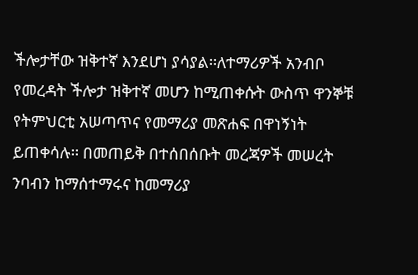ችሎታቸው ዝቅተኛ እንደሆነ ያሳያል፡፡ለተማሪዎች አንብቦ የመረዳት ችሎታ ዝቅተኛ መሆን ከሚጠቀሱት ውስጥ ዋንኞቹ የትምህርቲ አሠጣጥና የመማሪያ መጽሐፍ በዋነኝነት ይጠቀሳሉ፡፡ በመጠይቅ በተሰበሰቡት መረጃዎች መሠረት ንባብን ከማሰተማሩና ከመማሪያ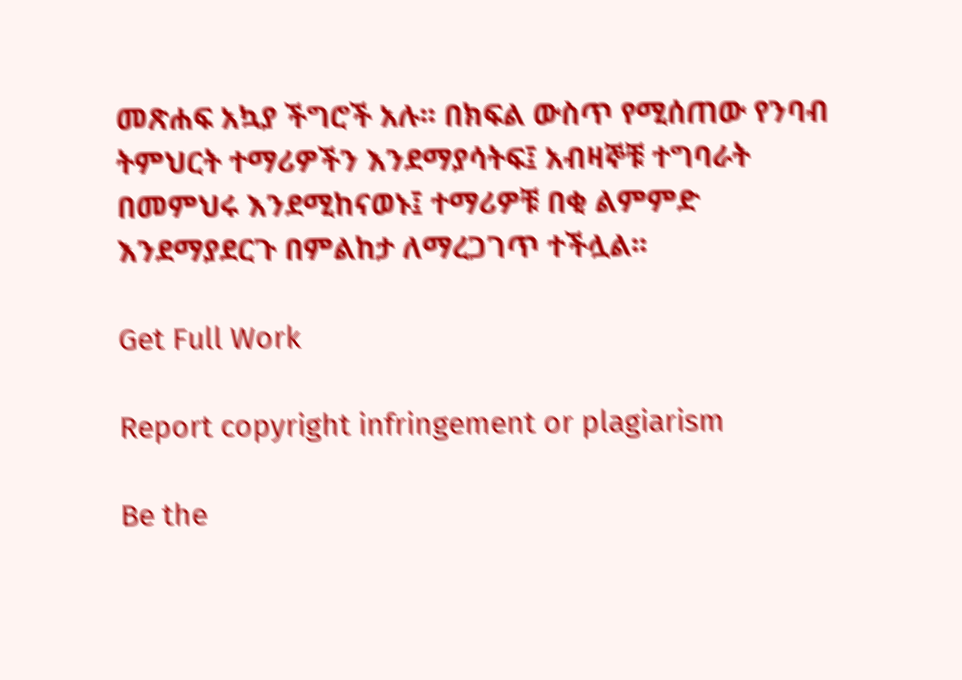መጽሐፍ አኳያ ችግሮች አሉ፡፡ በክፍል ውስጥ የሚሰጠው የንባብ ትምህርት ተማሪዎችን እንደማያሳትፍ፤ አብዛኞቹ ተግባራት በመምህሩ እንደሚከናወኑ፤ ተማሪዎቹ በቂ ልምምድ እንደማያደርጉ በምልከታ ለማረጋገጥ ተችሏል፡፡

Get Full Work

Report copyright infringement or plagiarism

Be the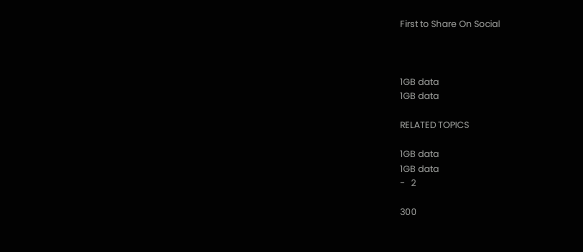First to Share On Social



1GB data
1GB data

RELATED TOPICS

1GB data
1GB data
-   2

300